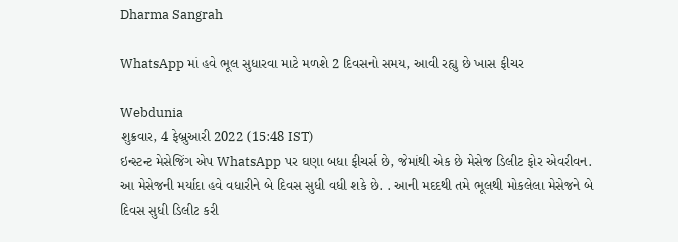Dharma Sangrah

WhatsApp માં હવે ભૂલ સુધારવા માટે મળશે 2 દિવસનો સમય, આવી રહ્યુ છે ખાસ ફીચર

Webdunia
શુક્રવાર, 4 ફેબ્રુઆરી 2022 (15:48 IST)
ઇન્સ્ટન્ટ મેસેજિંગ એપ WhatsApp પર ઘણા બધા ફીચર્સ છે, જેમાંથી એક છે મેસેજ ડિલીટ ફોર એવરીવન. આ મેસેજની મર્યાદા હવે વધારીને બે દિવસ સુધી વધી શકે છે. . આની મદદથી તમે ભૂલથી મોકલેલા મેસેજને બે દિવસ સુધી ડિલીટ કરી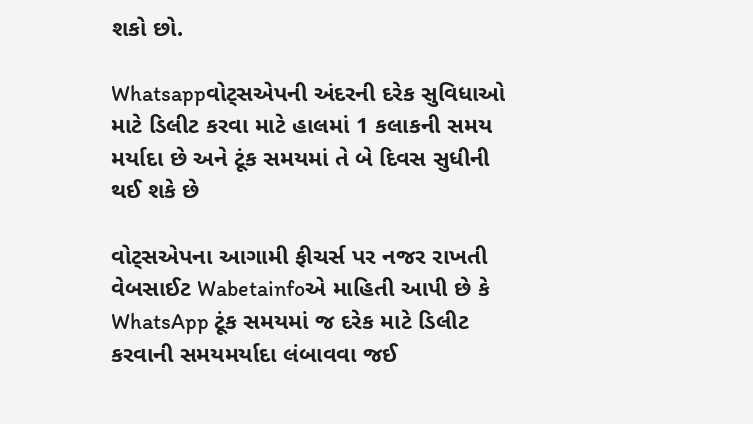શકો છો.

Whatsappવોટ્સએપની અંદરની દરેક સુવિધાઓ માટે ડિલીટ કરવા માટે હાલમાં 1 કલાકની સમય મર્યાદા છે અને ટૂંક સમયમાં તે બે દિવસ સુધીની થઈ શકે છે

વોટ્સએપના આગામી ફીચર્સ પર નજર રાખતી વેબસાઈટ Wabetainfoએ માહિતી આપી છે કે WhatsApp ટૂંક સમયમાં જ દરેક માટે ડિલીટ કરવાની સમયમર્યાદા લંબાવવા જઈ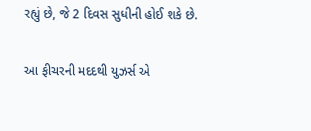રહ્યું છે, જે 2 દિવસ સુધીની હોઈ શકે છે.

આ ફીચરની મદદથી યુઝર્સ એ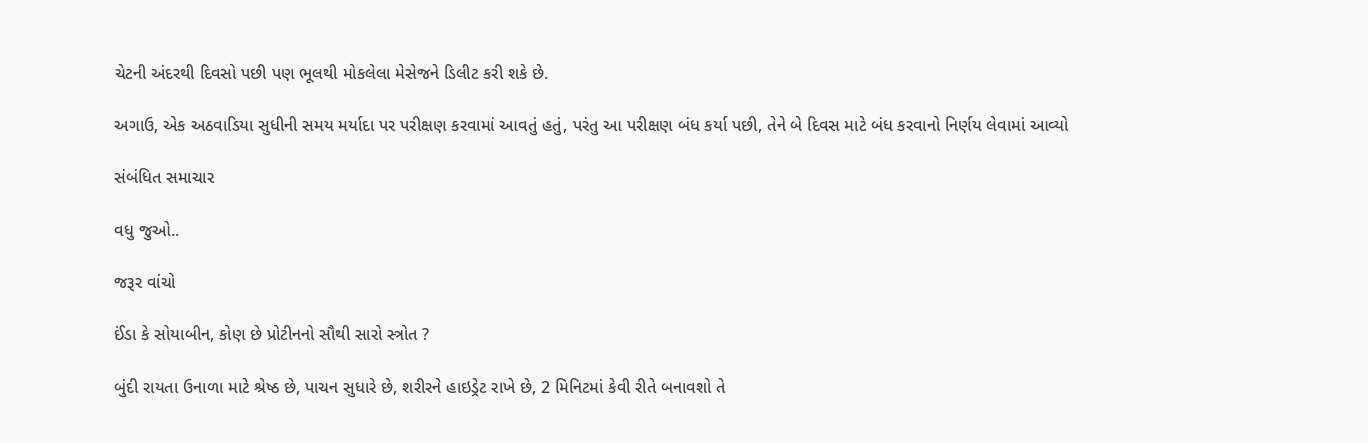ચેટની અંદરથી દિવસો પછી પણ ભૂલથી મોકલેલા મેસેજને ડિલીટ કરી શકે છે.

અગાઉ, એક અઠવાડિયા સુધીની સમય મર્યાદા પર પરીક્ષણ કરવામાં આવતું હતું, પરંતુ આ પરીક્ષણ બંધ કર્યા પછી, તેને બે દિવસ માટે બંધ કરવાનો નિર્ણય લેવામાં આવ્યો

સંબંધિત સમાચાર

વધુ જુઓ..

જરૂર વાંચો

ઈંડા કે સોયાબીન, કોણ છે પ્રોટીનનો સૌથી સારો સ્ત્રોત ?

બુંદી રાયતા ઉનાળા માટે શ્રેષ્ઠ છે, પાચન સુધારે છે, શરીરને હાઇડ્રેટ રાખે છે, 2 મિનિટમાં કેવી રીતે બનાવશો તે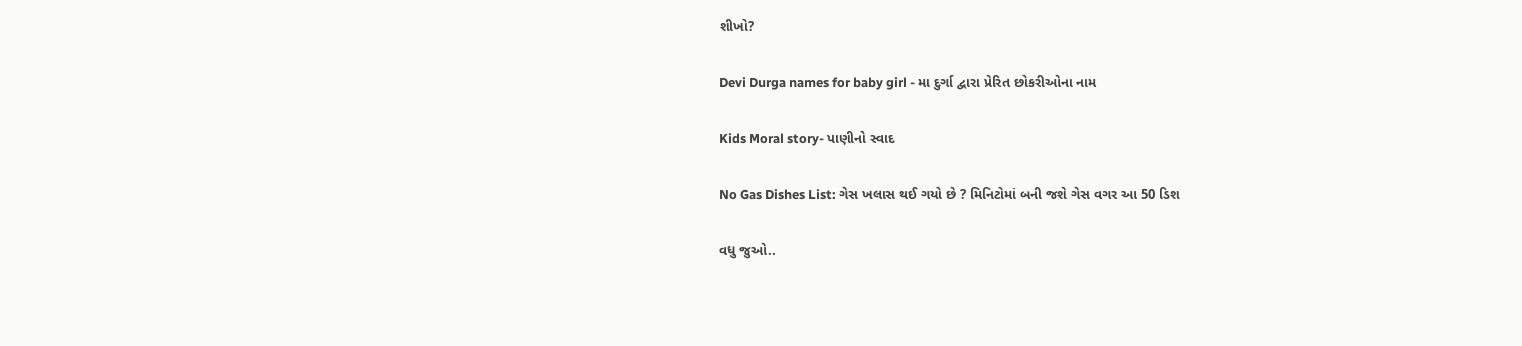શીખો?

Devi Durga names for baby girl - મા દુર્ગા દ્વારા પ્રેરિત છોકરીઓના નામ

Kids Moral story- પાણીનો સ્વાદ

No Gas Dishes List: ગેસ ખલાસ થઈ ગયો છે ? મિનિટોમાં બની જશે ગેસ વગર આ 50 ડિશ

વધુ જુઓ..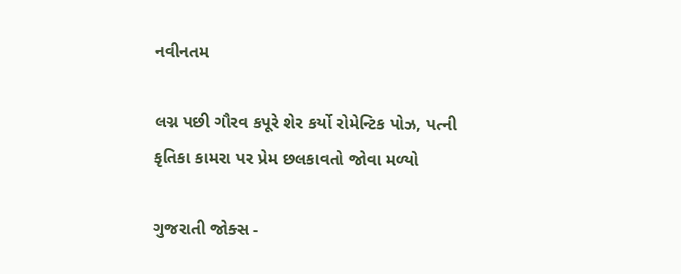નવીનતમ

લગ્ન પછી ગૌરવ કપૂરે શેર કર્યો રોમેન્ટિક પોઝ, પત્ની કૃતિકા કામરા પર પ્રેમ છલકાવતો જોવા મળ્યો

ગુજરાતી જોક્સ -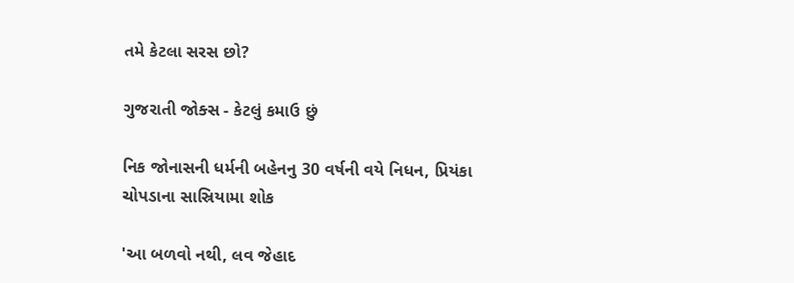તમે કેટલા સરસ છો?

ગુજરાતી જોક્સ - કેટલું કમાઉ છું

નિક જોનાસની ધર્મની બહેનનુ 30 વર્ષની વયે નિધન, પ્રિયંકા ચોપડાના સાસ્રિયામા શોક

'આ બળવો નથી, લવ જેહાદ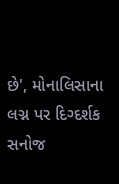છે', મોનાલિસાના લગ્ન પર દિગ્દર્શક સનોજ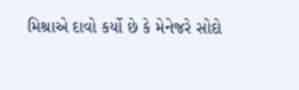મિશ્રાએ દાવો કર્યો છે કે મેનેજરે સોદો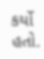કર્યો હતો.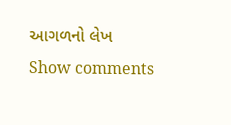આગળનો લેખ
Show comments